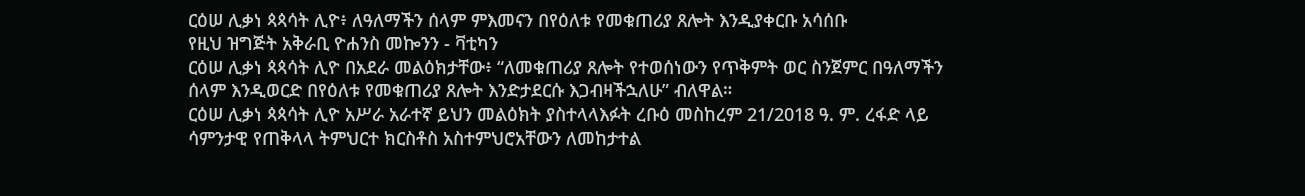ርዕሠ ሊቃነ ጳጳሳት ሊዮ፥ ለዓለማችን ሰላም ምእመናን በየዕለቱ የመቁጠሪያ ጸሎት እንዲያቀርቡ አሳሰቡ
የዚህ ዝግጅት አቅራቢ ዮሐንስ መኰንን - ቫቲካን
ርዕሠ ሊቃነ ጳጳሳት ሊዮ በአደራ መልዕክታቸው፥ “ለመቁጠሪያ ጸሎት የተወሰነውን የጥቅምት ወር ስንጀምር በዓለማችን ሰላም እንዲወርድ በየዕለቱ የመቁጠሪያ ጸሎት እንድታደርሱ እጋብዛችኋለሁ” ብለዋል።
ርዕሠ ሊቃነ ጳጳሳት ሊዮ አሥራ አራተኛ ይህን መልዕክት ያስተላላእፉት ረቡዕ መስከረም 21/2018 ዓ. ም. ረፋድ ላይ ሳምንታዊ የጠቅላላ ትምህርተ ክርስቶስ አስተምህሮአቸውን ለመከታተል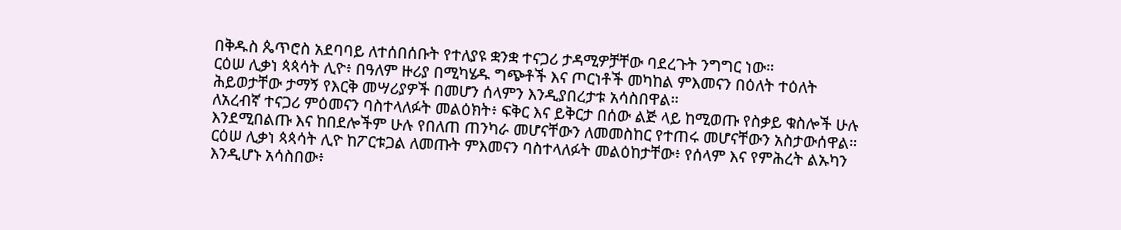በቅዱስ ጴጥሮስ አደባባይ ለተሰበሰቡት የተለያዩ ቋንቋ ተናጋሪ ታዳሚዎቻቸው ባደረጉት ንግግር ነው።
ርዕሠ ሊቃነ ጳጳሳት ሊዮ፥ በዓለም ዙሪያ በሚካሄዱ ግጭቶች እና ጦርነቶች መካከል ምእመናን በዕለት ተዕለት ሕይወታቸው ታማኝ የእርቅ መሣሪያዎች በመሆን ሰላምን እንዲያበረታቱ አሳስበዋል።
ለአረብኛ ተናጋሪ ምዕመናን ባስተላለፉት መልዕክት፥ ፍቅር እና ይቅርታ በሰው ልጅ ላይ ከሚወጡ የስቃይ ቁስሎች ሁሉ እንደሚበልጡ እና ከበደሎችም ሁሉ የበለጠ ጠንካራ መሆናቸውን ለመመስከር የተጠሩ መሆናቸውን አስታውሰዋል።
ርዕሠ ሊቃነ ጳጳሳት ሊዮ ከፖርቱጋል ለመጡት ምእመናን ባስተላለፉት መልዕከታቸው፥ የሰላም እና የምሕረት ልኡካን እንዲሆኑ አሳስበው፥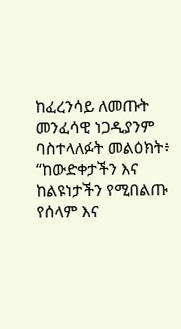ከፈረንሳይ ለመጡት መንፈሳዊ ነጋዲያንም ባስተላለፉት መልዕክት፥ “ከውድቀታችን እና ከልዩነታችን የሚበልጡ የሰላም እና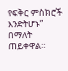የፍቅር ምስክሮች እንድትሆኑ” በማለት ጠይቀዋል።